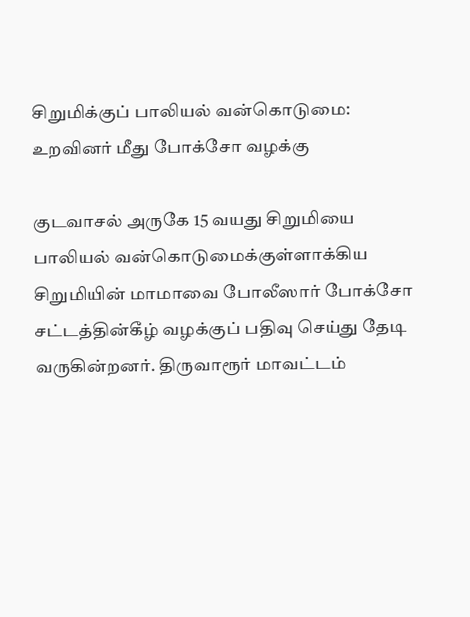சிறுமிக்குப் பாலியல் வன்கொடுமை: உறவினர் மீது போக்சோ வழக்கு

குடவாசல் அருகே 15 வயது சிறுமியை பாலியல் வன்கொடுமைக்குள்ளாக்கிய சிறுமியின் மாமாவை போலீஸார் போக்சோ சட்டத்தின்கீழ் வழக்குப் பதிவு செய்து தேடி வருகின்றனர். திருவாரூர் மாவட்டம்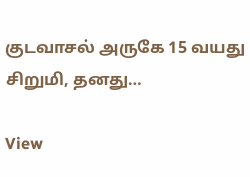குடவாசல் அருகே 15 வயது சிறுமி, தனது…

View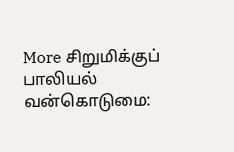More சிறுமிக்குப் பாலியல் வன்கொடுமை: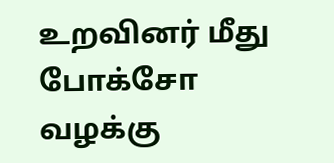உறவினர் மீது போக்சோ வழக்கு